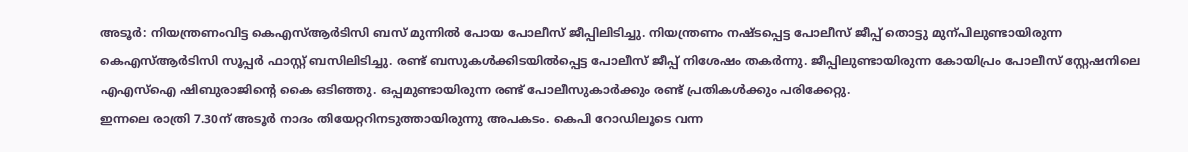അടൂർ: നിയന്ത്രണംവിട്ട കെഎസ്ആർടിസി ബസ് മുന്നിൽ പോയ പോലീസ് ജീപ്പിലിടിച്ചു. നിയന്ത്രണം നഷ്ടപ്പെട്ട പോലീസ് ജീപ്പ് തൊട്ടു മുന്പിലുണ്ടായിരുന്ന കെഎസ്ആർടിസി സൂപ്പർ ഫാസ്റ്റ് ബസിലിടിച്ചു. രണ്ട് ബസുകൾക്കിടയിൽപ്പെട്ട പോലീസ് ജീപ്പ് നിശേഷം തകർന്നു. ജീപ്പിലുണ്ടായിരുന്ന കോയിപ്രം പോലീസ് സ്റ്റേഷനിലെ എഎസ്ഐ ഷിബുരാജിന്റെ കൈ ഒടിഞ്ഞു. ഒപ്പമുണ്ടായിരുന്ന രണ്ട് പോലീസുകാർക്കും രണ്ട് പ്രതികൾക്കും പരിക്കേറ്റു.
ഇന്നലെ രാത്രി 7.30ന് അടൂർ നാദം തിയേറ്ററിനടുത്തായിരുന്നു അപകടം. കെപി റോഡിലൂടെ വന്ന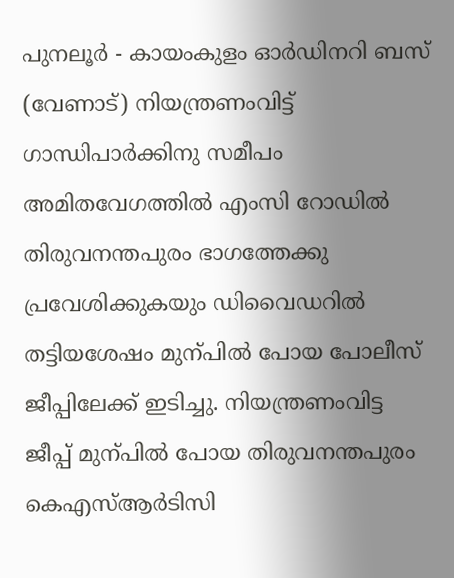പുനലൂർ - കായംകുളം ഓർഡിനറി ബസ് (വേണാട്) നിയന്ത്രണംവിട്ട് ഗാന്ധിപാർക്കിനു സമീപം അമിതവേഗത്തിൽ എംസി റോഡിൽ തിരുവനന്തപുരം ഭാഗത്തേക്കു പ്രവേശിക്കുകയും ഡിവൈഡറിൽ തട്ടിയശേഷം മുന്പിൽ പോയ പോലീസ് ജീപ്പിലേക്ക് ഇടിച്ചു. നിയന്ത്രണംവിട്ട ജീപ്പ് മുന്പിൽ പോയ തിരുവനന്തപുരം കെഎസ്ആർടിസി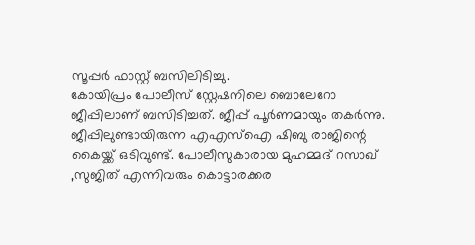സൂപ്പർ ഫാസ്റ്റ് ബസിലിടിച്ചു.
കോയിപ്രം പോലീസ് സ്റ്റേഷനിലെ ബൊലേറോ ജീപ്പിലാണ് ബസിടിച്ചത്. ജീപ്പ് പൂർണമായും തകർന്നു. ജീപ്പിലുണ്ടായിരുന്ന എഎസ്ഐ ഷിബു രാജിന്റെ കൈയ്ക്ക് ഒടിവുണ്ട്. പോലീസുകാരായ മുഹമ്മദ് റസാഖ് ,സുജിത് എന്നിവരും കൊട്ടാരക്കര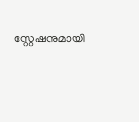സ്റ്റേഷനുമായി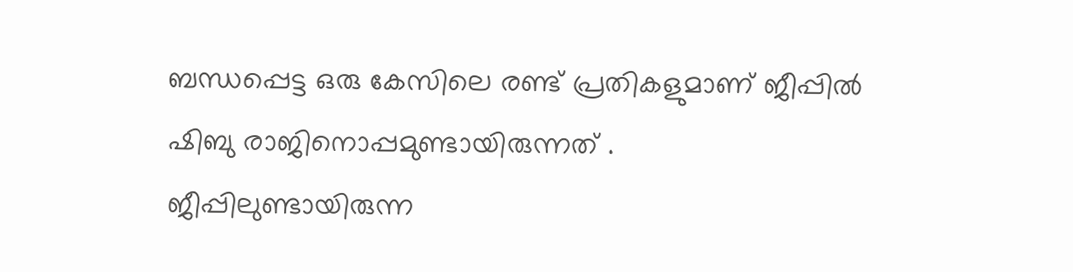ബന്ധപ്പെട്ട ഒരു കേസിലെ രണ്ട് പ്രതികളുമാണ് ജീപ്പിൽ ഷിബു രാജിനൊപ്പമുണ്ടായിരുന്നത് .
ജീപ്പിലുണ്ടായിരുന്ന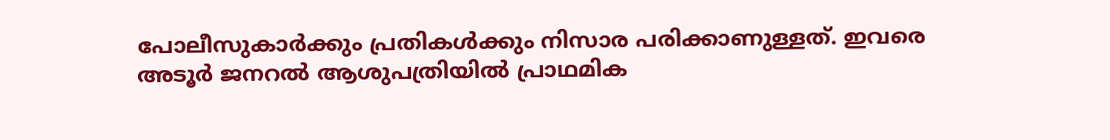പോലീസുകാർക്കും പ്രതികൾക്കും നിസാര പരിക്കാണുള്ളത്. ഇവരെ അടൂർ ജനറൽ ആശുപത്രിയിൽ പ്രാഥമിക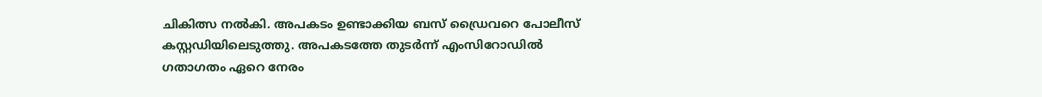ചികിത്സ നൽകി. അപകടം ഉണ്ടാക്കിയ ബസ് ഡ്രൈവറെ പോലീസ് കസ്റ്റഡിയിലെടുത്തു. അപകടത്തേ തുടർന്ന് എംസിറോഡിൽ ഗതാഗതം ഏറെ നേരം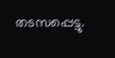തടസപ്പെട്ടു.